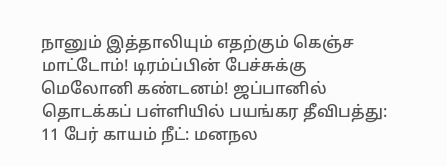நானும் இத்தாலியும் எதற்கும் கெஞ்ச மாட்டோம்! டிரம்ப்பின் பேச்சுக்கு மெலோனி கண்டனம்! ஜப்பானில் தொடக்கப் பள்ளியில் பயங்கர தீவிபத்து: 11 பேர் காயம் நீட்: மனநல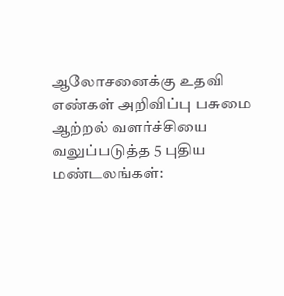ஆலோசனைக்கு உதவி எண்கள் அறிவிப்பு பசுமை ஆற்றல் வளர்ச்சியை வலுப்படுத்த 5 புதிய மண்டலங்கள்: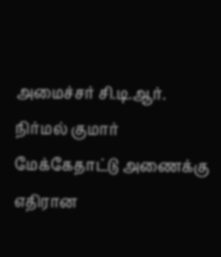அமைச்சர் சி.டி.ஆர். நிர்மல் குமார் மேக்கேதாட்டு அணைக்கு எதிரான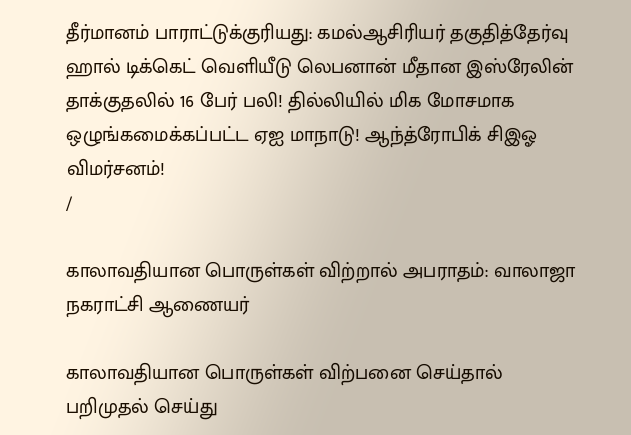தீர்மானம் பாராட்டுக்குரியது: கமல்ஆசிரியர் தகுதித்தேர்வு ஹால் டிக்கெட் வெளியீடு லெபனான் மீதான இஸ்ரேலின் தாக்குதலில் 16 பேர் பலி! தில்லியில் மிக மோசமாக ஒழுங்கமைக்கப்பட்ட ஏஐ மாநாடு! ஆந்த்ரோபிக் சிஇஓ விமர்சனம்!
/

காலாவதியான பொருள்கள் விற்றால் அபராதம்: வாலாஜா நகராட்சி ஆணையர்

காலாவதியான பொருள்கள் விற்பனை செய்தால் பறிமுதல் செய்து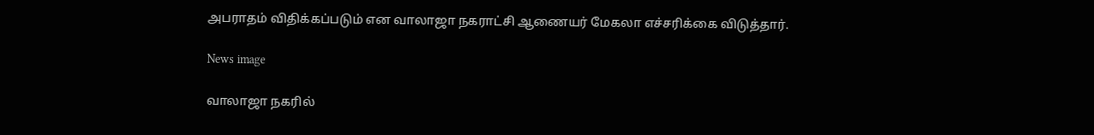அபராதம் விதிக்கப்படும் என வாலாஜா நகராட்சி ஆணையர் மேகலா எச்சரிக்கை விடுத்தார்.

News image

வாலாஜா நகரில்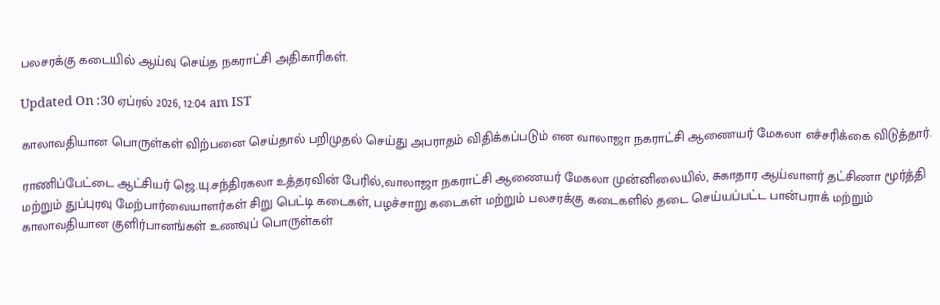பலசரக்கு கடையில் ஆய்வு செய்த நகராட்சி அதிகாரிகள்.

Updated On :30 ஏப்ரல் 2026, 12:04 am IST

காலாவதியான பொருள்கள் விற்பனை செய்தால் பறிமுதல் செய்து அபராதம் விதிக்கப்படும் என வாலாஜா நகராட்சி ஆணையர் மேகலா எச்சரிக்கை விடுத்தார்.

ராணிப்பேட்டை ஆட்சியர் ஜெ.யு.சந்திரகலா உத்தரவின் பேரில்,வாலாஜா நகராட்சி ஆணையர் மேகலா முன்னிலையில், சுகாதார ஆய்வாளர் தட்சிணா மூர்த்தி மற்றும் துப்புரவு மேற்பார்வையாளர்கள் சிறு பெட்டி கடைகள், பழச்சாறு கடைகள் மற்றும் பலசரக்கு கடைகளில் தடை செய்யப்பட்ட பான்பராக் மற்றும் காலாவதியான குளிர்பானங்கள் உணவுப் பொருள்கள்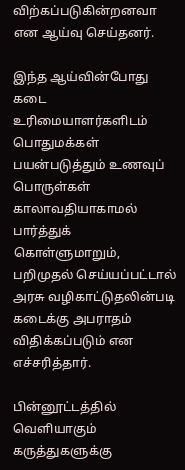விற்கப்படுகின்றனவா என ஆய்வு செய்தனர்.

இந்த ஆய்வின்போது கடை உரிமையாளர்களிடம் பொதுமக்கள் பயன்படுத்தும் உணவுப் பொருள்கள் காலாவதியாகாமல் பார்த்துக் கொள்ளுமாறும், பறிமுதல் செய்யப்பட்டால் அரசு வழிகாட்டுதலின்படி கடைக்கு அபராதம் விதிக்கப்படும் என எச்சரித்தார்.

பின்னூட்டத்தில் வெளியாகும் கருத்துகளுக்கு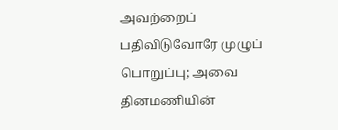அவற்றைப் பதிவிடுவோரே முழுப் பொறுப்பு; அவை தினமணியின்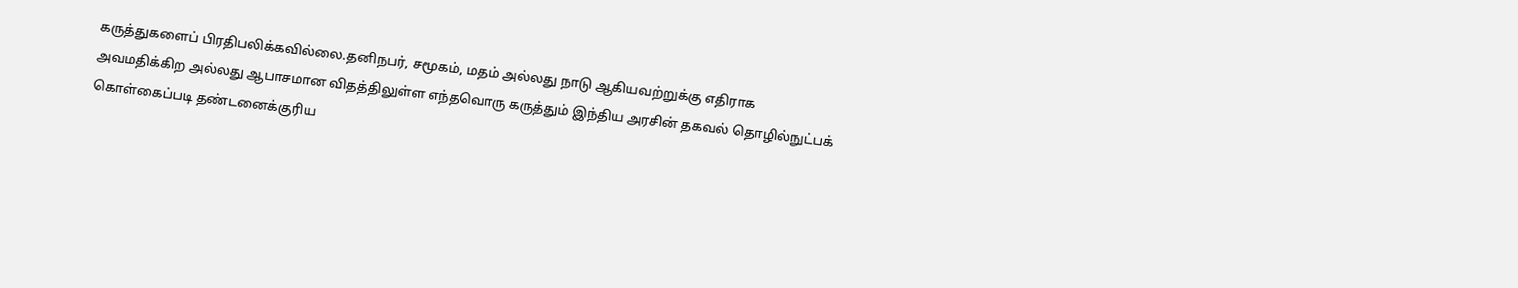கருத்துகளைப் பிரதிபலிக்கவில்லை.தனிநபர், சமூகம், மதம் அல்லது நாடு ஆகியவற்றுக்கு எதிராக அவமதிக்கிற அல்லது ஆபாசமான விதத்திலுள்ள எந்தவொரு கருத்தும் இந்திய அரசின் தகவல் தொழில்நுட்பக் கொள்கைப்படி தண்டனைக்குரிய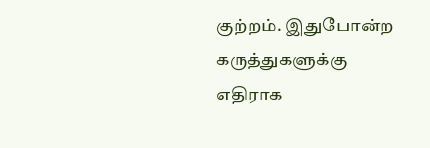குற்றம். இதுபோன்ற கருத்துகளுக்கு எதிராக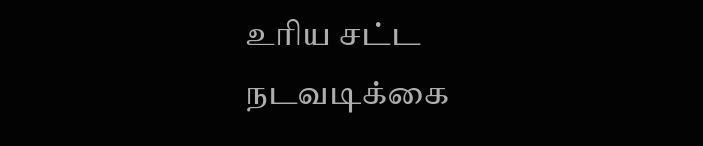உரிய சட்ட நடவடிக்கை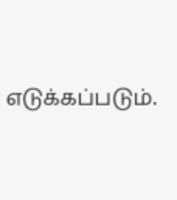எடுக்கப்படும்.